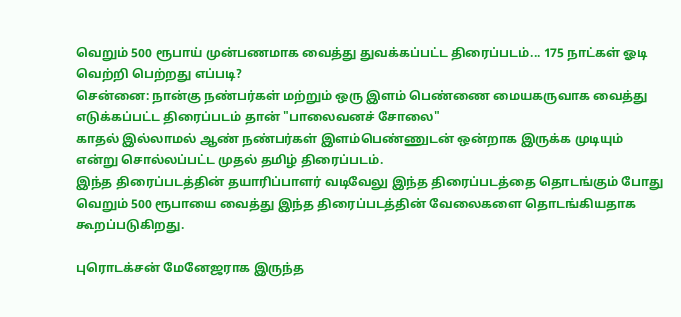வெறும் 500 ரூபாய் முன்பணமாக வைத்து துவக்கப்பட்ட திரைப்படம்... 175 நாட்கள் ஓடி வெற்றி பெற்றது எப்படி?
சென்னை: நான்கு நண்பர்கள் மற்றும் ஒரு இளம் பெண்ணை மையகருவாக வைத்து எடுக்கப்பட்ட திரைப்படம் தான் "பாலைவனச் சோலை"
காதல் இல்லாமல் ஆண் நண்பர்கள் இளம்பெண்ணுடன் ஒன்றாக இருக்க முடியும் என்று சொல்லப்பட்ட முதல் தமிழ் திரைப்படம்.
இந்த திரைப்படத்தின் தயாரிப்பாளர் வடிவேலு இந்த திரைப்படத்தை தொடங்கும் போது வெறும் 500 ரூபாயை வைத்து இந்த திரைப்படத்தின் வேலைகளை தொடங்கியதாக கூறப்படுகிறது.

புரொடக்சன் மேனேஜராக இருந்த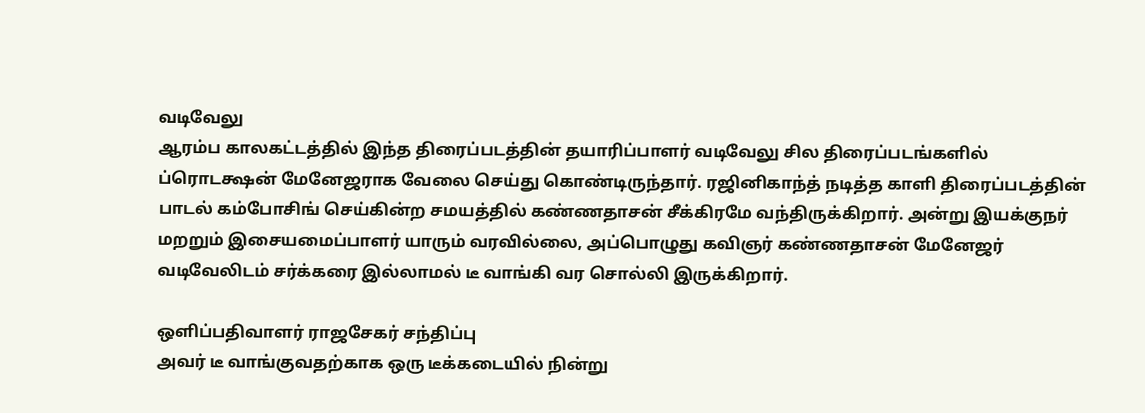வடிவேலு
ஆரம்ப காலகட்டத்தில் இந்த திரைப்படத்தின் தயாரிப்பாளர் வடிவேலு சில திரைப்படங்களில் ப்ரொடக்ஷன் மேனேஜராக வேலை செய்து கொண்டிருந்தார். ரஜினிகாந்த் நடித்த காளி திரைப்படத்தின் பாடல் கம்போசிங் செய்கின்ற சமயத்தில் கண்ணதாசன் சீக்கிரமே வந்திருக்கிறார். அன்று இயக்குநர் மறறும் இசையமைப்பாளர் யாரும் வரவில்லை, அப்பொழுது கவிஞர் கண்ணதாசன் மேனேஜர் வடிவேலிடம் சர்க்கரை இல்லாமல் டீ வாங்கி வர சொல்லி இருக்கிறார்.

ஒளிப்பதிவாளர் ராஜசேகர் சந்திப்பு
அவர் டீ வாங்குவதற்காக ஒரு டீக்கடையில் நின்று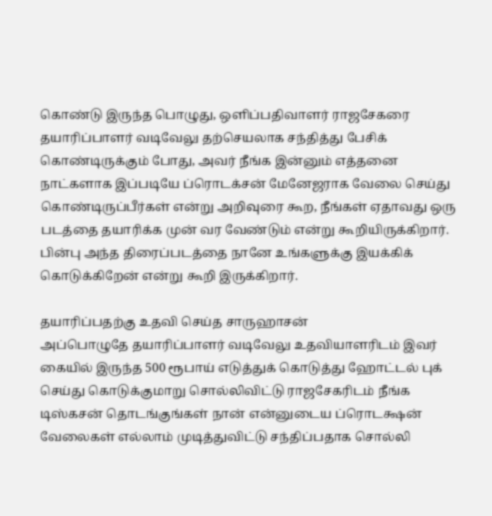கொண்டு இருந்த பொழுது, ஒளிப்பதிவாளர் ராஜசேகரை தயாரிப்பாளர் வடிவேலு தற்செயலாக சந்தித்து பேசிக் கொண்டிருக்கும் போது, அவர் நீங்க இன்னும் எத்தனை நாட்களாக இப்படியே ப்ரொடக்சன் மேனேஜராக வேலை செய்து கொண்டிருப்பீர்கள் என்று அறிவுரை கூற, நீங்கள் ஏதாவது ஒரு படத்தை தயாரிக்க முன் வர வேண்டும் என்று கூறியிருக்கிறார். பின்பு அந்த திரைப்படத்தை நானே உங்களுக்கு இயக்கிக் கொடுக்கிறேன் என்று கூறி இருக்கிறார்.

தயாரிப்பதற்கு உதவி செய்த சாருஹாசன்
அப்பொழுதே தயாரிப்பாளர் வடிவேலு உதவியாளரிடம் இவர் கையில் இருந்த 500 ரூபாய் எடுத்துக் கொடுத்து ஹோட்டல் புக் செய்து கொடுக்குமாறு சொல்லிவிட்டு ராஜசேகரிடம் நீங்க டிஸ்கசன் தொடங்குங்கள் நான் என்னுடைய ப்ரொடக்ஷன் வேலைகள் எல்லாம் முடித்துவிட்டு சந்திப்பதாக சொல்லி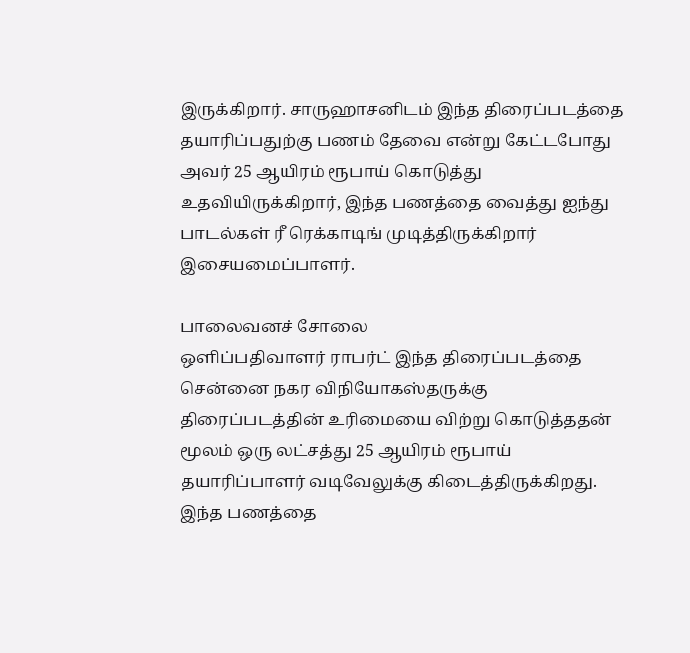இருக்கிறார். சாருஹாசனிடம் இந்த திரைப்படத்தை தயாரிப்பதுற்கு பணம் தேவை என்று கேட்டபோது அவர் 25 ஆயிரம் ரூபாய் கொடுத்து உதவியிருக்கிறார், இந்த பணத்தை வைத்து ஐந்து பாடல்கள் ரீ ரெக்காடிங் முடித்திருக்கிறார் இசையமைப்பாளர்.

பாலைவனச் சோலை
ஒளிப்பதிவாளர் ராபர்ட் இந்த திரைப்படத்தை சென்னை நகர விநியோகஸ்தருக்கு திரைப்படத்தின் உரிமையை விற்று கொடுத்ததன் மூலம் ஒரு லட்சத்து 25 ஆயிரம் ரூபாய் தயாரிப்பாளர் வடிவேலுக்கு கிடைத்திருக்கிறது. இந்த பணத்தை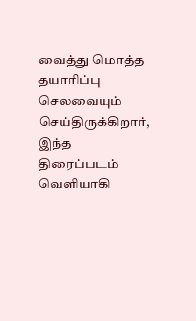வைத்து மொத்த தயாரிப்பு செலவையும் செய்திருக்கிறார், இந்த திரைப்படம் வெளியாகி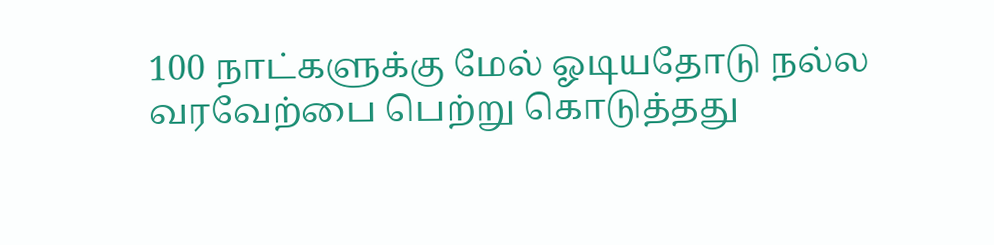100 நாட்களுக்கு மேல் ஓடியதோடு நல்ல வரவேற்பை பெற்று கொடுத்தது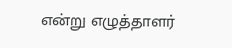என்று எழுத்தாளர்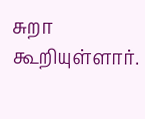சுறா கூறியுள்ளார்.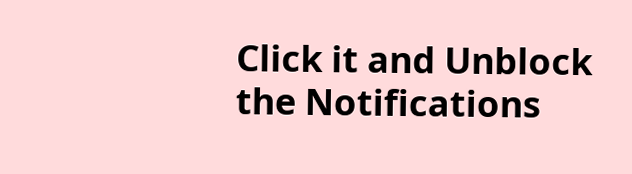Click it and Unblock the Notifications